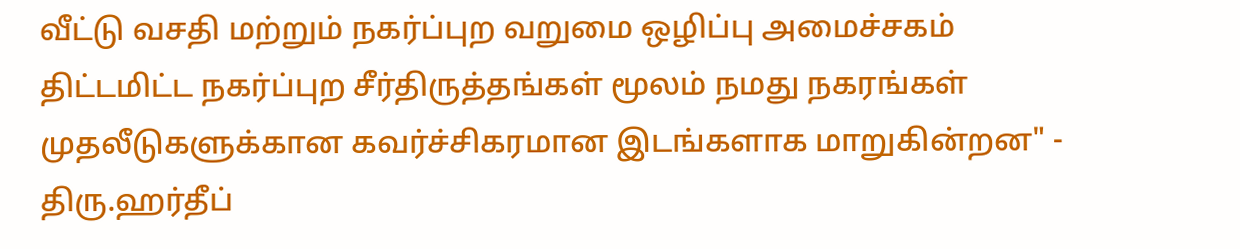வீட்டு வசதி மற்றும் நகர்ப்புற வறுமை ஒழிப்பு அமைச்சகம்
திட்டமிட்ட நகர்ப்புற சீர்திருத்தங்கள் மூலம் நமது நகரங்கள் முதலீடுகளுக்கான கவர்ச்சிகரமான இடங்களாக மாறுகின்றன" - திரு.ஹர்தீப்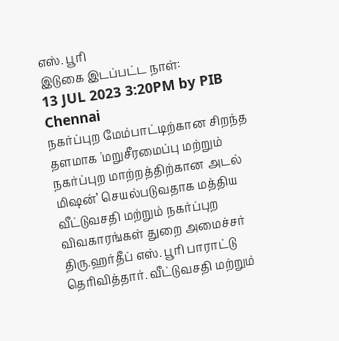எஸ். பூரி
இடுகை இடப்பட்ட நாள்:
13 JUL 2023 3:20PM by PIB Chennai
நகர்ப்புற மேம்பாட்டிற்கான சிறந்த தளமாக 'மறுசீரமைப்பு மற்றும் நகர்ப்புற மாற்றத்திற்கான அடல் மிஷன்’ செயல்படுவதாக மத்திய வீட்டுவசதி மற்றும் நகர்ப்புற விவகாரங்கள் துறை அமைச்சர் திரு.ஹர்தீப் எஸ். பூரி பாராட்டு தெரிவித்தார். வீட்டுவசதி மற்றும்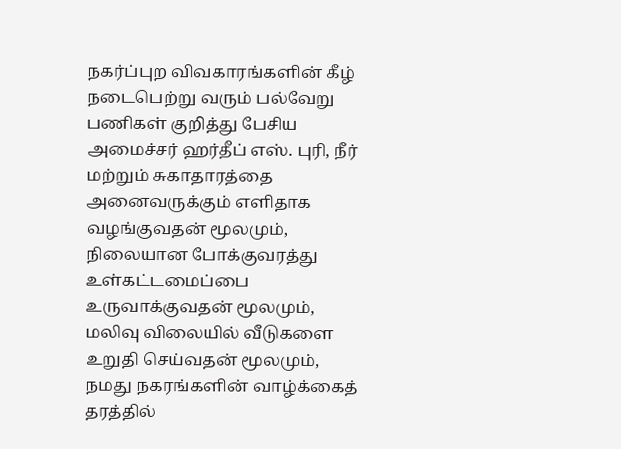நகர்ப்புற விவகாரங்களின் கீழ் நடைபெற்று வரும் பல்வேறு பணிகள் குறித்து பேசிய அமைச்சர் ஹர்தீப் எஸ். புரி, நீர் மற்றும் சுகாதாரத்தை அனைவருக்கும் எளிதாக வழங்குவதன் மூலமும், நிலையான போக்குவரத்து உள்கட்டமைப்பை உருவாக்குவதன் மூலமும், மலிவு விலையில் வீடுகளை உறுதி செய்வதன் மூலமும், நமது நகரங்களின் வாழ்க்கைத் தரத்தில்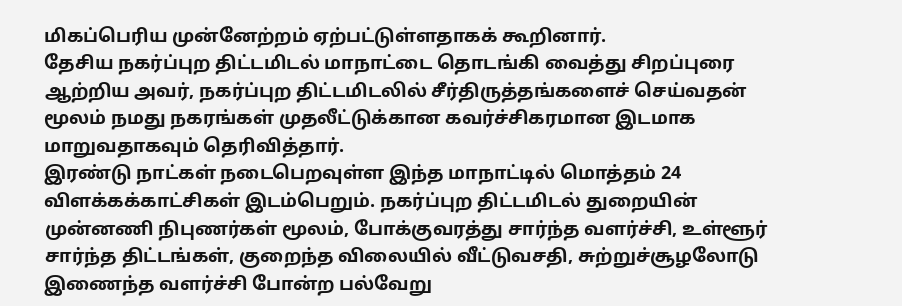மிகப்பெரிய முன்னேற்றம் ஏற்பட்டுள்ளதாகக் கூறினார்.
தேசிய நகர்ப்புற திட்டமிடல் மாநாட்டை தொடங்கி வைத்து சிறப்புரை ஆற்றிய அவர், நகர்ப்புற திட்டமிடலில் சீர்திருத்தங்களைச் செய்வதன் மூலம் நமது நகரங்கள் முதலீட்டுக்கான கவர்ச்சிகரமான இடமாக மாறுவதாகவும் தெரிவித்தார்.
இரண்டு நாட்கள் நடைபெறவுள்ள இந்த மாநாட்டில் மொத்தம் 24 விளக்கக்காட்சிகள் இடம்பெறும். நகர்ப்புற திட்டமிடல் துறையின் முன்னணி நிபுணர்கள் மூலம், போக்குவரத்து சார்ந்த வளர்ச்சி, உள்ளூர் சார்ந்த திட்டங்கள், குறைந்த விலையில் வீட்டுவசதி, சுற்றுச்சூழலோடு இணைந்த வளர்ச்சி போன்ற பல்வேறு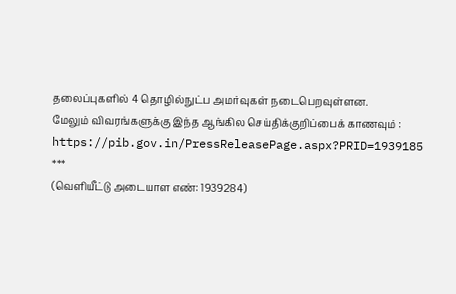தலைப்புகளில் 4 தொழில்நுட்ப அமர்வுகள் நடைபெறவுள்ளன.
மேலும் விவரங்களுக்கு இந்த ஆங்கில செய்திக்குறிப்பைக் காணவும் : https://pib.gov.in/PressReleasePage.aspx?PRID=1939185
***
(வெளியீட்டு அடையாள எண்: 1939284)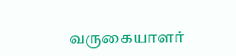வருகையாளர்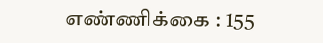எண்ணிக்கை : 155